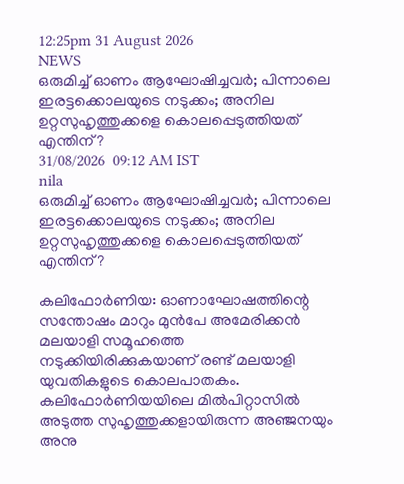12:25pm 31 August 2026
NEWS
ഒരുമിച്ച് ഓണം ആഘോഷിച്ചവർ; പിന്നാലെ ഇരട്ടക്കൊലയുടെ നടുക്കം; അനില ഉറ്റസുഹൃത്തുക്കളെ കൊലപ്പെടുത്തിയത് എന്തിന്?
31/08/2026  09:12 AM IST
nila
ഒരുമിച്ച് ഓണം ആഘോഷിച്ചവർ; പിന്നാലെ ഇരട്ടക്കൊലയുടെ നടുക്കം; അനില ഉറ്റസുഹൃത്തുക്കളെ കൊലപ്പെടുത്തിയത് എന്തിന്?

കലിഫോർണിയ: ഓണാഘോഷത്തിന്റെ സന്തോഷം മാറും മുൻപേ അമേരിക്കൻ മലയാളി സമൂഹത്തെ നടുക്കിയിരിക്കുകയാണ് രണ്ട് മലയാളി യുവതികളുടെ കൊലപാതകം. കലിഫോർണിയയിലെ മിൽപിറ്റാസിൽ അടുത്ത സുഹൃത്തുക്കളായിരുന്ന അഞ്ജനയും അനു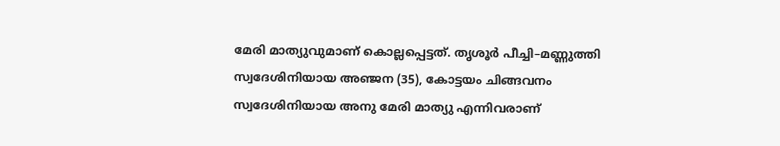മേരി മാത്യുവുമാണ് കൊല്ലപ്പെട്ടത്. തൃശൂർ പീച്ചി–മണ്ണുത്തി സ്വദേശിനിയായ അഞ്ജന (35), കോട്ടയം ചിങ്ങവനം സ്വദേശിനിയായ അനു മേരി മാത്യു എന്നിവരാണ്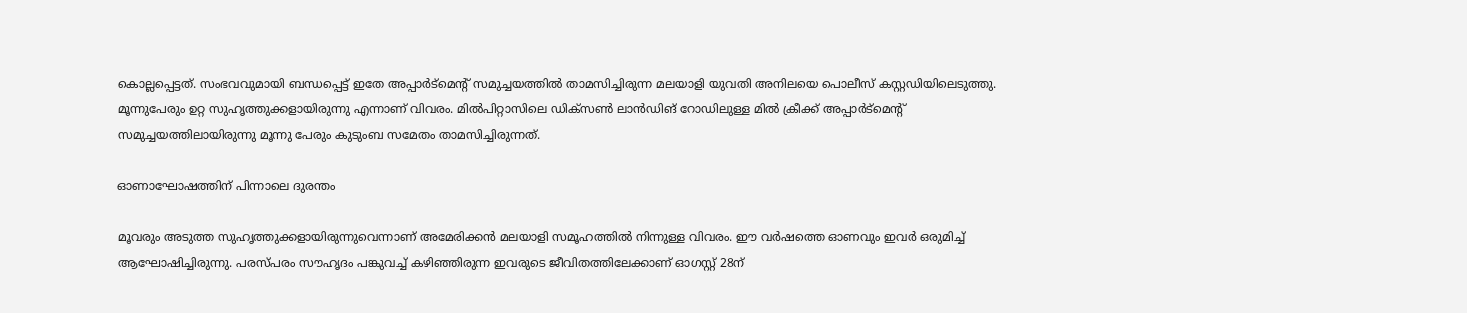കൊല്ലപ്പെട്ടത്. സംഭവവുമായി ബന്ധപ്പെട്ട് ഇതേ അപ്പാർട്മെന്റ് സമുച്ചയത്തിൽ താമസിച്ചിരുന്ന മലയാളി യുവതി അനിലയെ പൊലീസ് കസ്റ്റഡിയിലെടുത്തു. മൂന്നുപേരും ഉറ്റ സുഹൃത്തുക്കളായിരുന്നു എന്നാണ് വിവരം. മിൽപിറ്റാസിലെ ഡിക്സൺ ലാൻഡിങ് റോഡിലുള്ള മിൽ ക്രീക്ക് അപ്പാർട്മെന്റ് സമുച്ചയത്തിലായിരുന്നു മൂന്നു പേരും കുടുംബ സമേതം താമസിച്ചിരുന്നത്.

ഓണാഘോഷത്തിന് പിന്നാലെ ദുരന്തം

മൂവരും അടുത്ത സുഹൃത്തുക്കളായിരുന്നുവെന്നാണ് അമേരിക്കൻ മലയാളി സമൂഹത്തിൽ നിന്നുള്ള വിവരം. ഈ വർഷത്തെ ഓണവും ഇവർ ഒരുമിച്ച് ആഘോഷിച്ചിരുന്നു. പരസ്പരം സൗഹൃദം പങ്കുവച്ച് കഴിഞ്ഞിരുന്ന ഇവരുടെ ജീവിതത്തിലേക്കാണ് ഓഗസ്റ്റ് 28ന്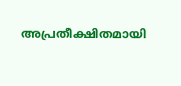അപ്രതീക്ഷിതമായി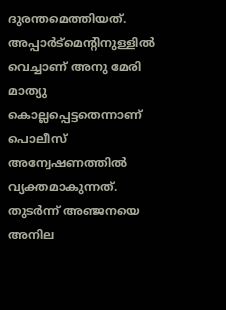ദുരന്തമെത്തിയത്. അപ്പാർട്മെന്റിനുള്ളിൽ വെച്ചാണ് അനു മേരി മാത്യു കൊല്ലപ്പെട്ടതെന്നാണ് പൊലീസ് അന്വേഷണത്തിൽ വ്യക്തമാകുന്നത്. തുടർന്ന് അഞ്ജനയെ അനില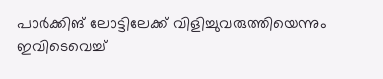പാർക്കിങ് ലോട്ടിലേക്ക് വിളിച്ചുവരുത്തിയെന്നും ഇവിടെവെച്ച്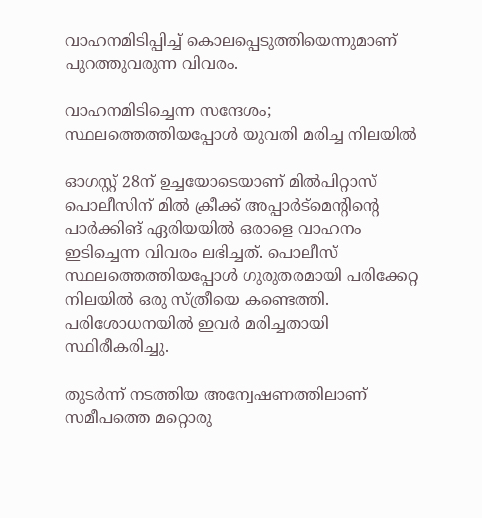വാഹനമിടിപ്പിച്ച് കൊലപ്പെടുത്തിയെന്നുമാണ് പുറത്തുവരുന്ന വിവരം.

വാഹനമിടിച്ചെന്ന സന്ദേശം; സ്ഥലത്തെത്തിയപ്പോൾ യുവതി മരിച്ച നിലയിൽ

ഓഗസ്റ്റ് 28ന് ഉച്ചയോടെയാണ് മിൽപിറ്റാസ് പൊലീസിന് മിൽ ക്രീക്ക് അപ്പാർട്മെന്റിന്റെ പാർക്കിങ് ഏരിയയിൽ ഒരാളെ വാഹനം ഇടിച്ചെന്ന വിവരം ലഭിച്ചത്. പൊലീസ് സ്ഥലത്തെത്തിയപ്പോൾ ഗുരുതരമായി പരിക്കേറ്റ നിലയിൽ ഒരു സ്ത്രീയെ കണ്ടെത്തി. പരിശോധനയിൽ ഇവർ മരിച്ചതായി സ്ഥിരീകരിച്ചു.

തുടർന്ന് നടത്തിയ അന്വേഷണത്തിലാണ് സമീപത്തെ മറ്റൊരു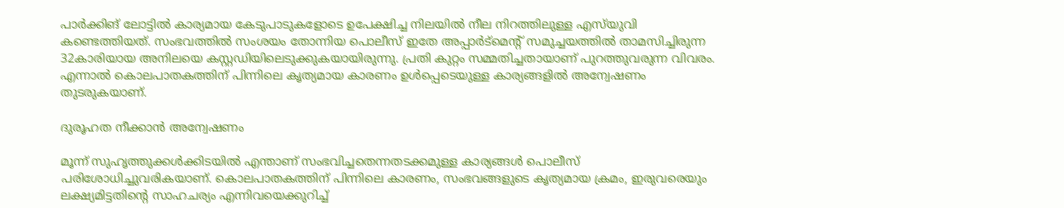പാർക്കിങ് ലോട്ടിൽ കാര്യമായ കേടുപാടുകളോടെ ഉപേക്ഷിച്ച നിലയിൽ നീല നിറത്തിലുള്ള എസ്‌യുവി കണ്ടെത്തിയത്. സംഭവത്തിൽ സംശയം തോന്നിയ പൊലീസ് ഇതേ അപ്പാർട്മെന്റ് സമുച്ചയത്തിൽ താമസിച്ചിരുന്ന 32കാരിയായ അനിലയെ കസ്റ്റഡിയിലെടുക്കുകയായിരുന്നു. പ്രതി കുറ്റം സമ്മതിച്ചതായാണ് പുറത്തുവരുന്ന വിവരം. എന്നാൽ കൊലപാതകത്തിന് പിന്നിലെ കൃത്യമായ കാരണം ഉൾപ്പെടെയുള്ള കാര്യങ്ങളിൽ അന്വേഷണം തുടരുകയാണ്.

ദുരൂഹത നീക്കാൻ അന്വേഷണം

മൂന്ന് സുഹൃത്തുക്കൾക്കിടയിൽ എന്താണ് സംഭവിച്ചതെന്നതടക്കമുള്ള കാര്യങ്ങൾ പൊലീസ് പരിശോധിച്ചുവരികയാണ്. കൊലപാതകത്തിന് പിന്നിലെ കാരണം, സംഭവങ്ങളുടെ കൃത്യമായ ക്രമം, ഇരുവരെയും ലക്ഷ്യമിട്ടതിന്റെ സാഹചര്യം എന്നിവയെക്കുറിച്ച്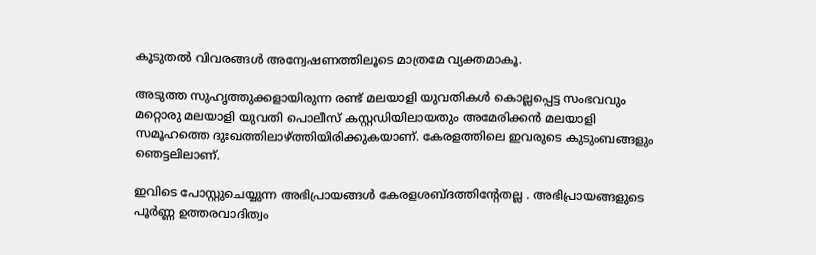കൂടുതൽ വിവരങ്ങൾ അന്വേഷണത്തിലൂടെ മാത്രമേ വ്യക്തമാകൂ.

അടുത്ത സുഹൃത്തുക്കളായിരുന്ന രണ്ട് മലയാളി യുവതികൾ കൊല്ലപ്പെട്ട സംഭവവും മറ്റൊരു മലയാളി യുവതി പൊലീസ് കസ്റ്റഡിയിലായതും അമേരിക്കൻ മലയാളി സമൂഹത്തെ ദുഃഖത്തിലാഴ്ത്തിയിരിക്കുകയാണ്. കേരളത്തിലെ ഇവരുടെ കുടുംബങ്ങളും ഞെട്ടലിലാണ്.

ഇവിടെ പോസ്റ്റുചെയ്യുന്ന അഭിപ്രായങ്ങള്‍ കേരളശബ്‌ദത്തിന്റേതല്ല . അഭിപ്രായങ്ങളുടെ പൂര്‍ണ്ണ ഉത്തരവാദിത്വം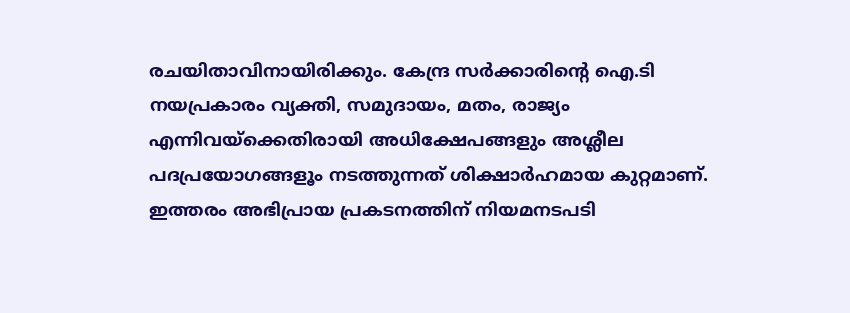രചയിതാവിനായിരിക്കും. കേന്ദ്ര സർക്കാരിന്റെ ഐ.ടി നയപ്രകാരം വ്യക്തി, സമുദായം, മതം, രാജ്യം എന്നിവയ്ക്കെതിരായി അധിക്ഷേപങ്ങളും അശ്ലീല പദപ്രയോഗങ്ങളൂം നടത്തുന്നത് ശിക്ഷാര്‍ഹമായ കുറ്റമാണ്. ഇത്തരം അഭിപ്രായ പ്രകടനത്തിന് നിയമനടപടി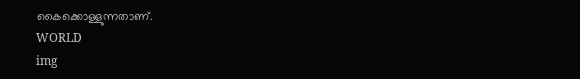കൈക്കൊള്ളുന്നതാണ്.
WORLD
img